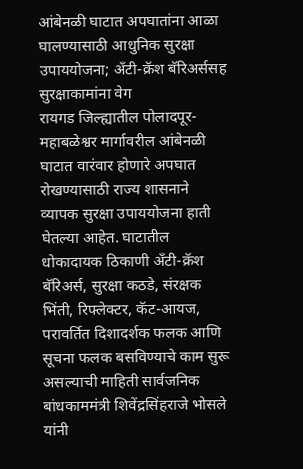आंबेनळी घाटात अपघातांना आळा घालण्यासाठी आधुनिक सुरक्षा उपाययोजना; अँटी-क्रॅश बॅरिअर्ससह सुरक्षाकामांना वेग
रायगड जिल्ह्यातील पोलादपूर-महाबळेश्वर मार्गावरील आंबेनळी घाटात वारंवार होणारे अपघात रोखण्यासाठी राज्य शासनाने व्यापक सुरक्षा उपाययोजना हाती घेतल्या आहेत. घाटातील धोकादायक ठिकाणी अँटी-क्रॅश बॅरिअर्स, सुरक्षा कठडे, संरक्षक भिंती, रिफ्लेक्टर, कॅट-आयज, परावर्तित दिशादर्शक फलक आणि सूचना फलक बसविण्याचे काम सुरू असल्याची माहिती सार्वजनिक बांधकाममंत्री शिवेंद्रसिंहराजे भोसले यांनी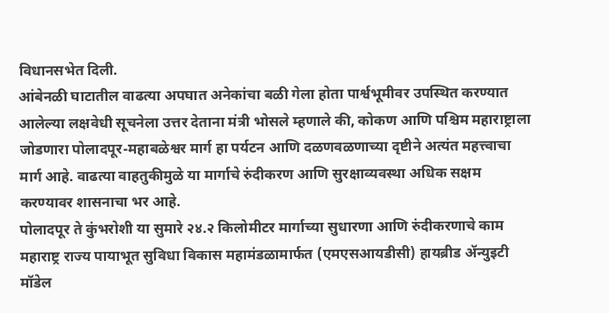विधानसभेत दिली.
आंबेनळी घाटातील वाढत्या अपघात अनेकांचा बळी गेला होता पार्श्वभूमीवर उपस्थित करण्यात आलेल्या लक्षवेधी सूचनेला उत्तर देताना मंत्री भोसले म्हणाले की, कोकण आणि पश्चिम महाराष्ट्राला जोडणारा पोलादपूर-महाबळेश्वर मार्ग हा पर्यटन आणि दळणवळणाच्या दृष्टीने अत्यंत महत्त्वाचा मार्ग आहे. वाढत्या वाहतुकीमुळे या मार्गाचे रुंदीकरण आणि सुरक्षाव्यवस्था अधिक सक्षम करण्यावर शासनाचा भर आहे.
पोलादपूर ते कुंभरोशी या सुमारे २४.२ किलोमीटर मार्गाच्या सुधारणा आणि रुंदीकरणाचे काम महाराष्ट्र राज्य पायाभूत सुविधा विकास महामंडळामार्फत (एमएसआयडीसी) हायब्रीड ॲन्युइटी मॉडेल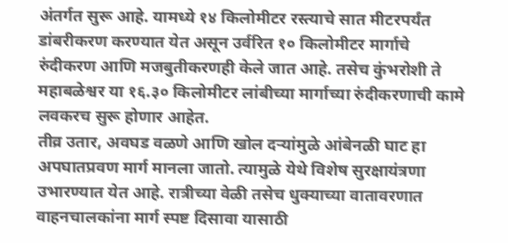अंतर्गत सुरू आहे. यामध्ये १४ किलोमीटर रस्त्याचे सात मीटरपर्यंत डांबरीकरण करण्यात येत असून उर्वरित १० किलोमीटर मार्गाचे रुंदीकरण आणि मजबुतीकरणही केले जात आहे. तसेच कुंभरोशी ते महाबळेश्वर या १६.३० किलोमीटर लांबीच्या मार्गाच्या रुंदीकरणाची कामे लवकरच सुरू होणार आहेत.
तीव्र उतार, अवघड वळणे आणि खोल दऱ्यांमुळे आंबेनळी घाट हा अपघातप्रवण मार्ग मानला जातो. त्यामुळे येथे विशेष सुरक्षायंत्रणा उभारण्यात येत आहे. रात्रीच्या वेळी तसेच धुक्याच्या वातावरणात वाहनचालकांना मार्ग स्पष्ट दिसावा यासाठी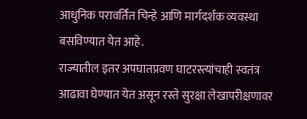आधुनिक परावर्तित चिन्हे आणि मार्गदर्शक व्यवस्था बसविण्यात येत आहे.
राज्यातील इतर अपघातप्रवण घाटरस्त्यांचाही स्वतंत्र आढावा घेण्यात येत असून रस्ते सुरक्षा लेखापरीक्षणावर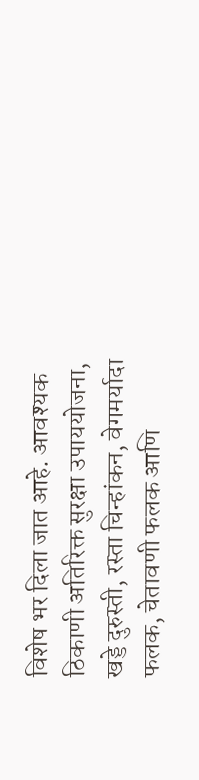विशेष भर दिला जात आहे. आवश्यक ठिकाणी अतिरिक्त सुरक्षा उपाययोजना, खड्डे दुरुस्ती, रस्ता चिन्हांकन, वेगमर्यादा फलक, चेतावणी फलक आणि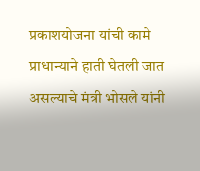प्रकाशयोजना यांची कामे प्राधान्याने हाती घेतली जात असल्याचे मंत्री भोसले यांनी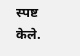स्पष्ट केले.